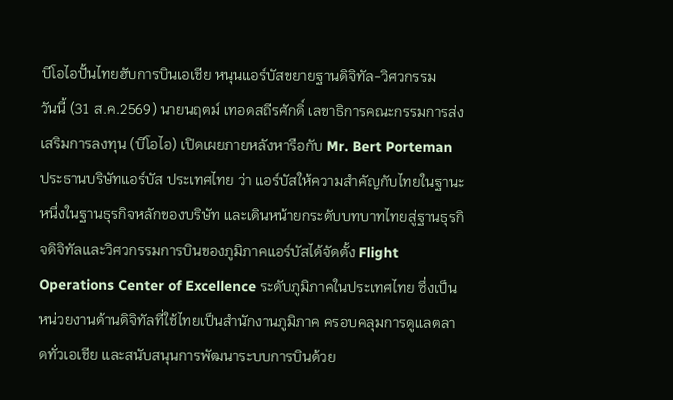บีโอไอปั้นไทยฮับการบินเอเชีย หนุนแอร์บัสขยายฐานดิจิทัล-วิศวกรรม
วันนี้ (31 ส.ค.2569) นายนฤตม์ เทอดสถีรศักดิ์ เลขาธิการคณะกรรมการส่งเสริมการลงทุน (บีโอไอ) เปิดเผยภายหลังหารือกับ Mr. Bert Porteman ประธานบริษัทแอร์บัส ประเทศไทย ว่า แอร์บัสให้ความสำคัญกับไทยในฐานะหนึ่งในฐานธุรกิจหลักของบริษัท และเดินหน้ายกระดับบทบาทไทยสู่ฐานธุรกิจดิจิทัลและวิศวกรรมการบินของภูมิภาคแอร์บัสได้จัดตั้ง Flight Operations Center of Excellence ระดับภูมิภาคในประเทศไทย ซึ่งเป็นหน่วยงานด้านดิจิทัลที่ใช้ไทยเป็นสำนักงานภูมิภาค ครอบคลุมการดูแลตลาดทั่วเอเชีย และสนับสนุนการพัฒนาระบบการบินด้วย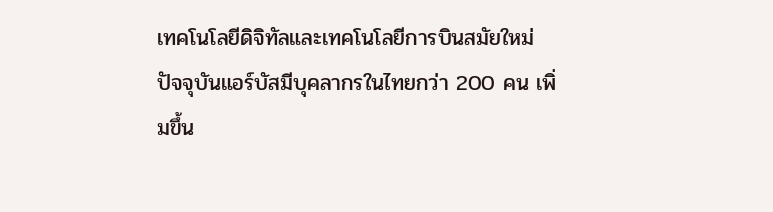เทคโนโลยีดิจิทัลและเทคโนโลยีการบินสมัยใหม่
ปัจจุบันแอร์บัสมีบุคลากรในไทยกว่า 200 คน เพิ่มขึ้น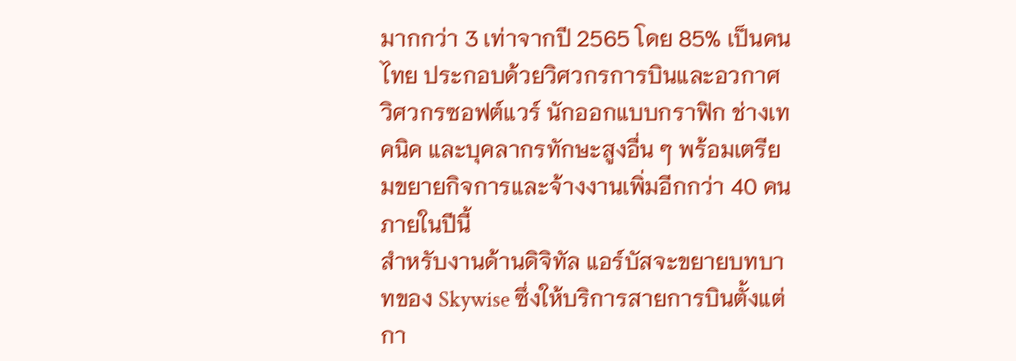มากกว่า 3 เท่าจากปี 2565 โดย 85% เป็นคนไทย ประกอบด้วยวิศวกรการบินและอวกาศ วิศวกรซอฟต์แวร์ นักออกแบบกราฟิก ช่างเทคนิค และบุคลากรทักษะสูงอื่น ๆ พร้อมเตรียมขยายกิจการและจ้างงานเพิ่มอีกกว่า 40 คนภายในปีนี้
สำหรับงานด้านดิจิทัล แอร์บัสจะขยายบทบาทของ Skywise ซึ่งให้บริการสายการบินตั้งแต่กา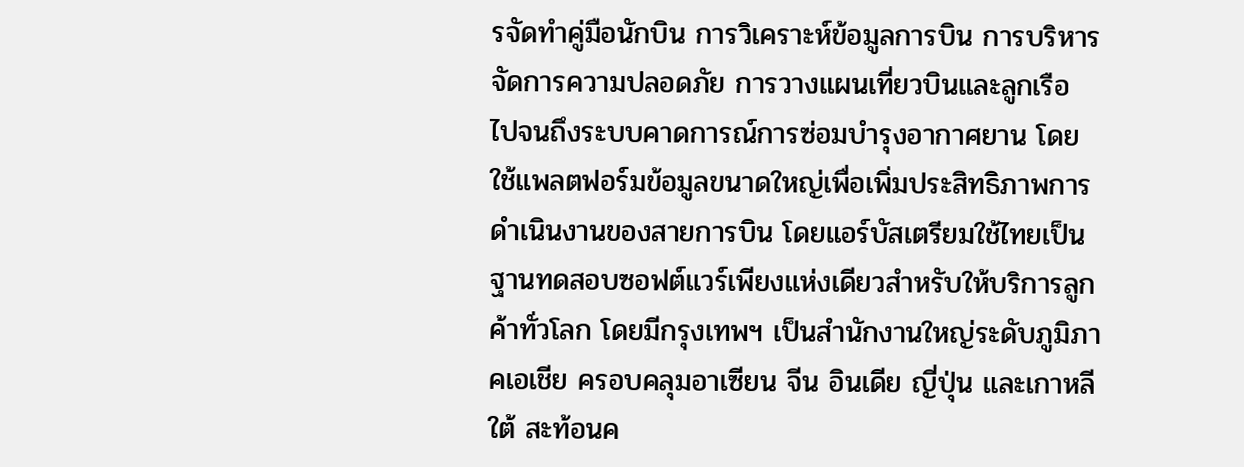รจัดทำคู่มือนักบิน การวิเคราะห์ข้อมูลการบิน การบริหารจัดการความปลอดภัย การวางแผนเที่ยวบินและลูกเรือ ไปจนถึงระบบคาดการณ์การซ่อมบำรุงอากาศยาน โดยใช้แพลตฟอร์มข้อมูลขนาดใหญ่เพื่อเพิ่มประสิทธิภาพการดำเนินงานของสายการบิน โดยแอร์บัสเตรียมใช้ไทยเป็น ฐานทดสอบซอฟต์แวร์เพียงแห่งเดียวสำหรับให้บริการลูกค้าทั่วโลก โดยมีกรุงเทพฯ เป็นสำนักงานใหญ่ระดับภูมิภาคเอเชีย ครอบคลุมอาเซียน จีน อินเดีย ญี่ปุ่น และเกาหลีใต้ สะท้อนค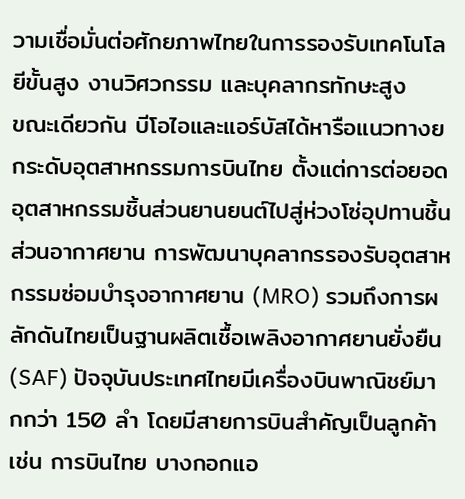วามเชื่อมั่นต่อศักยภาพไทยในการรองรับเทคโนโลยีขั้นสูง งานวิศวกรรม และบุคลากรทักษะสูง
ขณะเดียวกัน บีโอไอและแอร์บัสได้หารือแนวทางยกระดับอุตสาหกรรมการบินไทย ตั้งแต่การต่อยอดอุตสาหกรรมชิ้นส่วนยานยนต์ไปสู่ห่วงโซ่อุปทานชิ้นส่วนอากาศยาน การพัฒนาบุคลากรรองรับอุตสาหกรรมซ่อมบำรุงอากาศยาน (MRO) รวมถึงการผลักดันไทยเป็นฐานผลิตเชื้อเพลิงอากาศยานยั่งยืน (SAF) ปัจจุบันประเทศไทยมีเครื่องบินพาณิชย์มากกว่า 150 ลำ โดยมีสายการบินสำคัญเป็นลูกค้า เช่น การบินไทย บางกอกแอ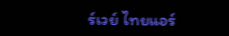ร์เวย์ ไทยแอร์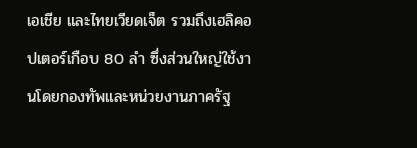เอเชีย และไทยเวียดเจ็ต รวมถึงเฮลิคอปเตอร์เกือบ 80 ลำ ซึ่งส่วนใหญ่ใช้งานโดยกองทัพและหน่วยงานภาครัฐ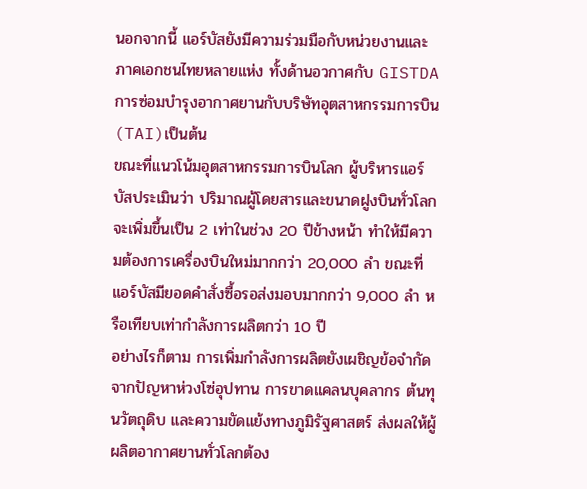นอกจากนี้ แอร์บัสยังมีความร่วมมือกับหน่วยงานและภาคเอกชนไทยหลายแห่ง ทั้งด้านอวกาศกับ GISTDA การซ่อมบำรุงอากาศยานกับบริษัทอุตสาหกรรมการบิน (TAI)เป็นต้น
ขณะที่แนวโน้มอุตสาหกรรมการบินโลก ผู้บริหารแอร์บัสประเมินว่า ปริมาณผู้โดยสารและขนาดฝูงบินทั่วโลกจะเพิ่มขึ้นเป็น 2 เท่าในช่วง 20 ปีข้างหน้า ทำให้มีความต้องการเครื่องบินใหม่มากกว่า 20,000 ลำ ขณะที่แอร์บัสมียอดคำสั่งซื้อรอส่งมอบมากกว่า 9,000 ลำ หรือเทียบเท่ากำลังการผลิตกว่า 10 ปี
อย่างไรก็ตาม การเพิ่มกำลังการผลิตยังเผชิญข้อจำกัดจากปัญหาห่วงโซ่อุปทาน การขาดแคลนบุคลากร ต้นทุนวัตถุดิบ และความขัดแย้งทางภูมิรัฐศาสตร์ ส่งผลให้ผู้ผลิตอากาศยานทั่วโลกต้อง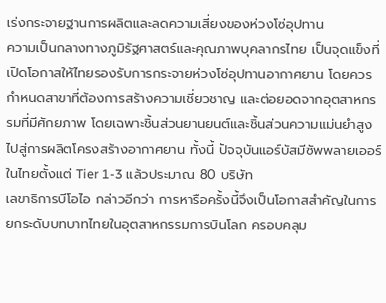เร่งกระจายฐานการผลิตและลดความเสี่ยงของห่วงโซ่อุปทาน
ความเป็นกลางทางภูมิรัฐศาสตร์และคุณภาพบุคลากรไทย เป็นจุดแข็งที่เปิดโอกาสให้ไทยรองรับการกระจายห่วงโซ่อุปทานอากาศยาน โดยควรกำหนดสาขาที่ต้องการสร้างความเชี่ยวชาญ และต่อยอดจากอุตสาหกรรมที่มีศักยภาพ โดยเฉพาะชิ้นส่วนยานยนต์และชิ้นส่วนความแม่นยำสูงไปสู่การผลิตโครงสร้างอากาศยาน ทั้งนี้ ปัจจุบันแอร์บัสมีซัพพลายเออร์ในไทยตั้งแต่ Tier 1-3 แล้วประมาณ 80 บริษัท
เลขาธิการบีโอไอ กล่าวอีกว่า การหารือครั้งนี้จึงเป็นโอกาสสำคัญในการยกระดับบทบาทไทยในอุตสาหกรรมการบินโลก ครอบคลุม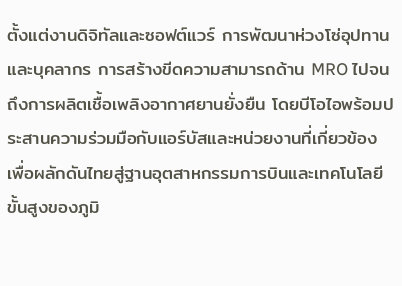ตั้งแต่งานดิจิทัลและซอฟต์แวร์ การพัฒนาห่วงโซ่อุปทานและบุคลากร การสร้างขีดความสามารถด้าน MRO ไปจนถึงการผลิตเชื้อเพลิงอากาศยานยั่งยืน โดยบีโอไอพร้อมประสานความร่วมมือกับแอร์บัสและหน่วยงานที่เกี่ยวข้อง เพื่อผลักดันไทยสู่ฐานอุตสาหกรรมการบินและเทคโนโลยีขั้นสูงของภูมิ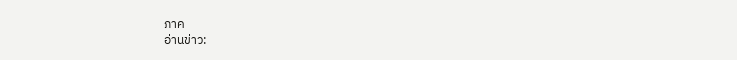ภาค
อ่านข่าว: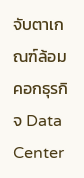จับตาเกณฑ์ล้อมคอกธุรกิจ Data Center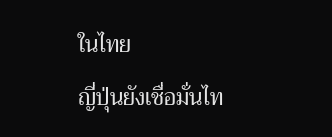ในไทย
ญี่ปุ่นยังเชื่อมั่นไท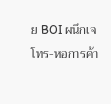ย BOI ผนึกเจโทร-หอการค้า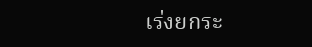เร่งยกระ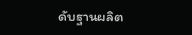ดับฐานผลิต